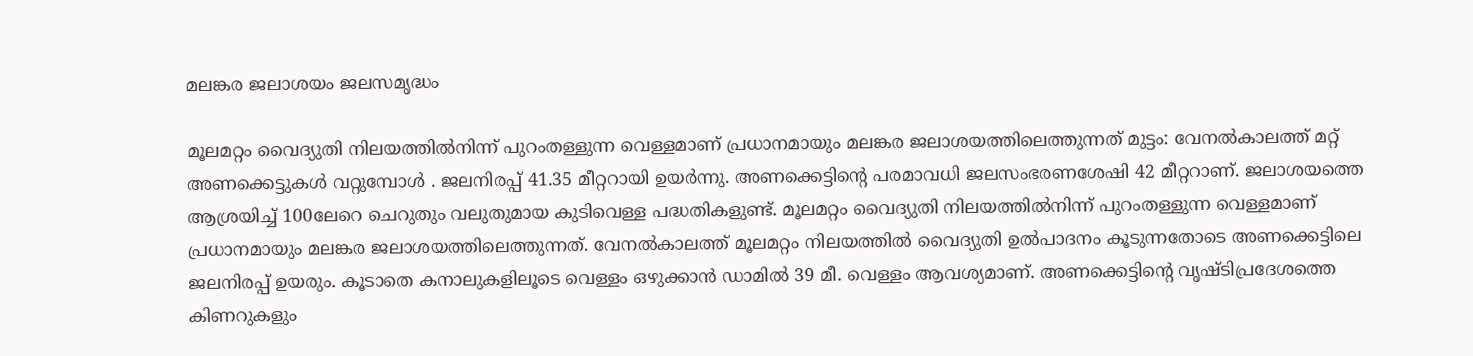മലങ്കര ജലാശയം ജലസമൃദ്ധം

മൂലമറ്റം വൈദ്യുതി നിലയത്തിൽനിന്ന് പുറംതള്ളുന്ന വെള്ളമാണ് പ്രധാനമായും മലങ്കര ജലാശയത്തിലെത്തുന്നത് മുട്ടം: വേനൽകാലത്ത് മറ്റ് അണക്കെട്ടുകൾ വറ്റുമ്പോൾ . ജലനിരപ്പ് 41.35 മീറ്ററായി ഉയർന്നു. അണക്കെട്ടിന്റെ പരമാവധി ജലസംഭരണശേഷി 42 മീറ്ററാണ്. ജലാശയത്തെ ആശ്രയിച്ച് 100ലേറെ ചെറുതും വലുതുമായ കുടിവെള്ള പദ്ധതികളുണ്ട്. മൂലമറ്റം വൈദ്യുതി നിലയത്തിൽനിന്ന് പുറംതള്ളുന്ന വെള്ളമാണ് പ്രധാനമായും മലങ്കര ജലാശയത്തിലെത്തുന്നത്. വേനൽകാലത്ത് മൂലമറ്റം നിലയത്തിൽ വൈദ്യുതി ഉൽപാദനം കൂടുന്നതോടെ അണക്കെട്ടിലെ ജലനിരപ്പ് ഉയരും. കൂടാതെ കനാലുകളിലൂടെ വെള്ളം ഒഴുക്കാൻ ഡാമിൽ 39 മീ. വെള്ളം ആവശ്യമാണ്. അണക്കെട്ടിന്റെ വൃഷ്ടിപ്രദേശത്തെ കിണറുകളും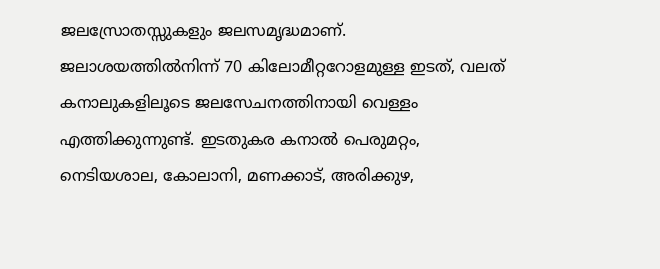ജലസ്രോതസ്സുകളും ജലസമൃദ്ധമാണ്. ജലാശയത്തിൽനിന്ന് 70 കിലോമീറ്ററോളമുള്ള ഇടത്, വലത് കനാലുകളിലൂടെ ജലസേചനത്തിനായി വെള്ളം എത്തിക്കുന്നുണ്ട്. ഇടതുകര കനാൽ പെരുമറ്റം, നെടിയശാല, കോലാനി, മണക്കാട്, അരിക്കുഴ,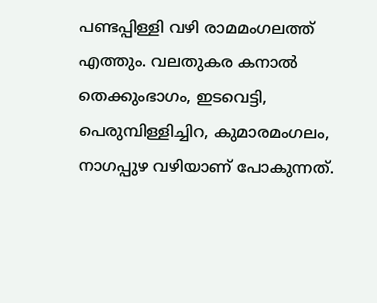പണ്ടപ്പിള്ളി വഴി രാമമംഗലത്ത് എത്തും. വലതുകര കനാൽ തെക്കുംഭാഗം, ഇടവെട്ടി, പെരുമ്പിള്ളിച്ചിറ, കുമാരമംഗലം, നാഗപ്പുഴ വഴിയാണ് പോകുന്നത്.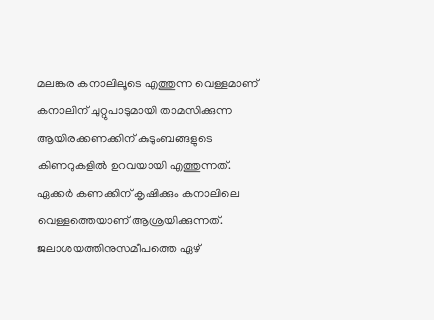മലങ്കര കനാലിലൂടെ എത്തുന്ന വെള്ളമാണ് കനാലിന് ചുറ്റുപാടുമായി താമസിക്കുന്ന ആയിരക്കണക്കിന് കുടുംബങ്ങളുടെ കിണറുകളിൽ ഉറവയായി എത്തുന്നത്. ഏക്കർ കണക്കിന് കൃഷിക്കും കനാലിലെ വെള്ളത്തെയാണ് ആശ്രയിക്കുന്നത്. ജലാശയത്തിനുസമീപത്തെ ഏഴ്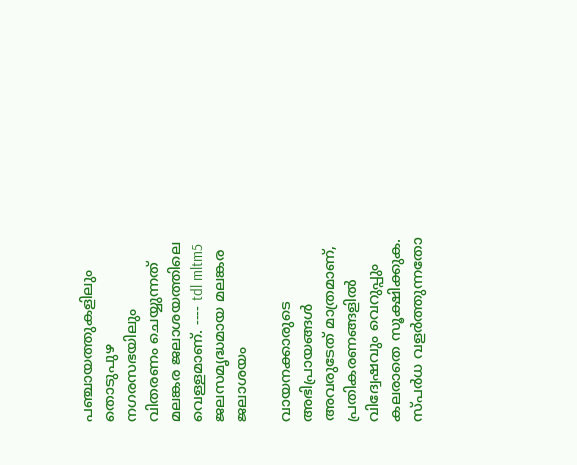പഞ്ചായത്തുകളിലും തൊടുപുഴ നഗരസഭയിലും വിതരണം ചെയ്യുന്നത് മലങ്കര ജലാശയത്തിലെ വെള്ളമാണ്. ---- tdl mltm5 ജലസമൃദ്ധമായ മലങ്കര ജലാശയം

വായനക്കാരുടെ അഭിപ്രായങ്ങള്‍ അവരുടേത് മാത്രമാണ്, പ്രതികരണങ്ങളിൽ വിദ്വേഷവും വെറുപ്പും കലരാതെ സൂക്ഷിക്കുക. സ്പർധ വളർത്തുന്നതോ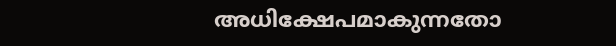അധിക്ഷേപമാകുന്നതോ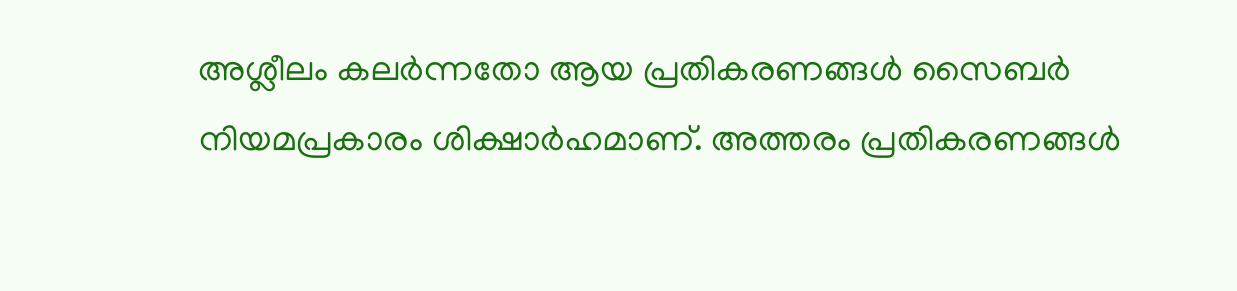അശ്ലീലം കലർന്നതോ ആയ പ്രതികരണങ്ങൾ സൈബർ നിയമപ്രകാരം ശിക്ഷാർഹമാണ്. അത്തരം പ്രതികരണങ്ങൾ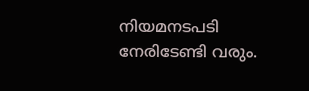നിയമനടപടി നേരിടേണ്ടി വരും.